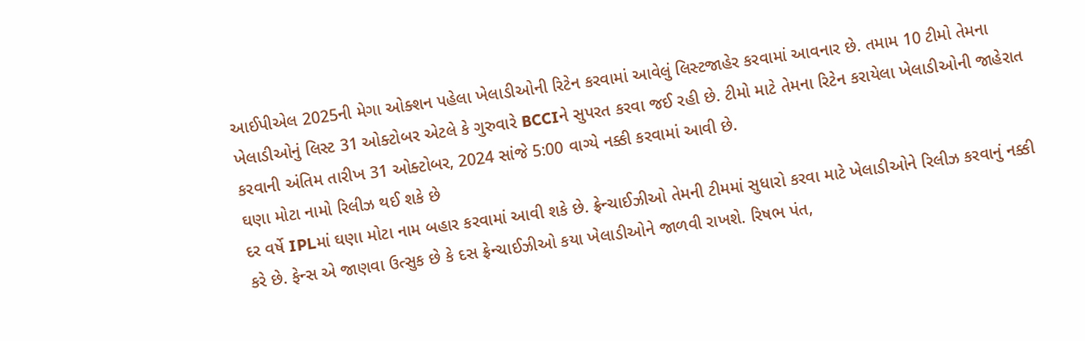આઈપીએલ 2025ની મેગા ઓક્શન પહેલા ખેલાડીઓની રિટેન કરવામાં આવેલું લિસ્ટજાહેર કરવામાં આવનાર છે. તમામ 10 ટીમો તેમના ખેલાડીઓનું લિસ્ટ 31 ઓક્ટોબર એટલે કે ગુરુવારે BCCIને સુપરત કરવા જઈ રહી છે. ટીમો માટે તેમના રિટેન કરાયેલા ખેલાડીઓની જાહેરાત કરવાની અંતિમ તારીખ 31 ઓક્ટોબર, 2024 સાંજે 5:00 વાગ્યે નક્કી કરવામાં આવી છે.
ઘણા મોટા નામો રિલીઝ થઈ શકે છે
દર વર્ષે IPLમાં ઘણા મોટા નામ બહાર કરવામાં આવી શકે છે. ફ્રેન્ચાઈઝીઓ તેમની ટીમમાં સુધારો કરવા માટે ખેલાડીઓને રિલીઝ કરવાનું નક્કી કરે છે. ફેન્સ એ જાણવા ઉત્સુક છે કે દસ ફ્રેન્ચાઈઝીઓ કયા ખેલાડીઓને જાળવી રાખશે. રિષભ પંત,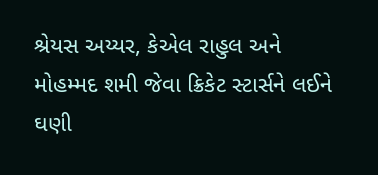શ્રેયસ અય્યર, કેએલ રાહુલ અને મોહમ્મદ શમી જેવા ક્રિકેટ સ્ટાર્સને લઈને ઘણી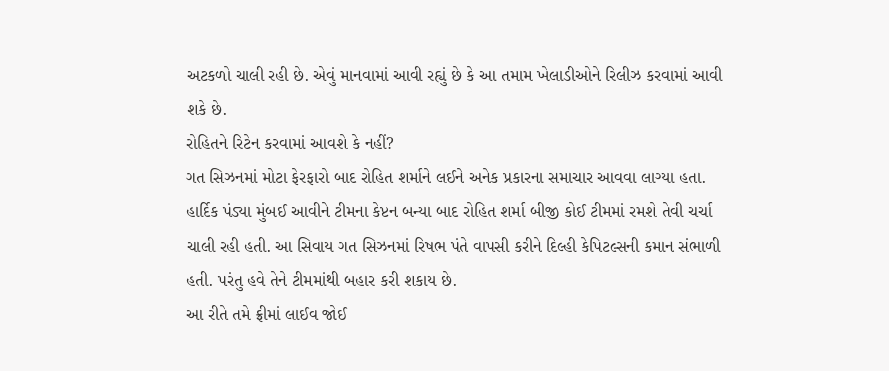અટકળો ચાલી રહી છે. એવું માનવામાં આવી રહ્યું છે કે આ તમામ ખેલાડીઓને રિલીઝ કરવામાં આવી શકે છે.
રોહિતને રિટેન કરવામાં આવશે કે નહીં?
ગત સિઝનમાં મોટા ફેરફારો બાદ રોહિત શર્માને લઈને અનેક પ્રકારના સમાચાર આવવા લાગ્યા હતા. હાર્દિક પંડ્યા મુંબઈ આવીને ટીમના કેપ્ટન બન્યા બાદ રોહિત શર્મા બીજી કોઈ ટીમમાં રમશે તેવી ચર્ચા ચાલી રહી હતી. આ સિવાય ગત સિઝનમાં રિષભ પંતે વાપસી કરીને દિલ્હી કેપિટલ્સની કમાન સંભાળી હતી. પરંતુ હવે તેને ટીમમાંથી બહાર કરી શકાય છે.
આ રીતે તમે ફ્રીમાં લાઈવ જોઈ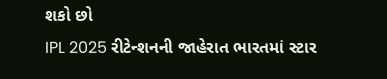શકો છો
IPL 2025 રીટેન્શનની જાહેરાત ભારતમાં સ્ટાર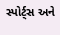સ્પોર્ટ્સ અને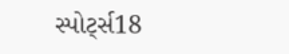સ્પોર્ટ્સ18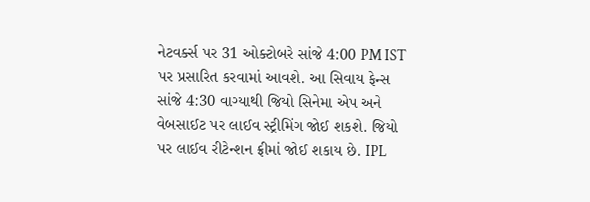નેટવર્ક્સ પર 31 ઓક્ટોબરે સાંજે 4:00 PM IST પર પ્રસારિત કરવામાં આવશે. આ સિવાય ફેન્સ સાંજે 4:30 વાગ્યાથી જિયો સિનેમા એપ અને વેબસાઈટ પર લાઈવ સ્ટ્રીમિંગ જોઈ શકશે. જિયો પર લાઈવ રીટેન્શન ફ્રીમાં જોઈ શકાય છે. IPL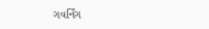ગવર્નિંગ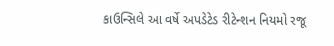કાઉન્સિલે આ વર્ષે અપડેટેડ રીટેન્શન નિયમો રજૂ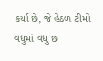કર્યા છે, જે હેઠળ ટીમો વધુમાં વધુ છ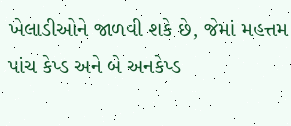ખેલાડીઓને જાળવી શકે છે, જેમાં મહત્તમ પાંચ કેપ્ડ અને બે અનકેપ્ડ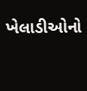ખેલાડીઓનો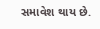સમાવેશ થાય છે.